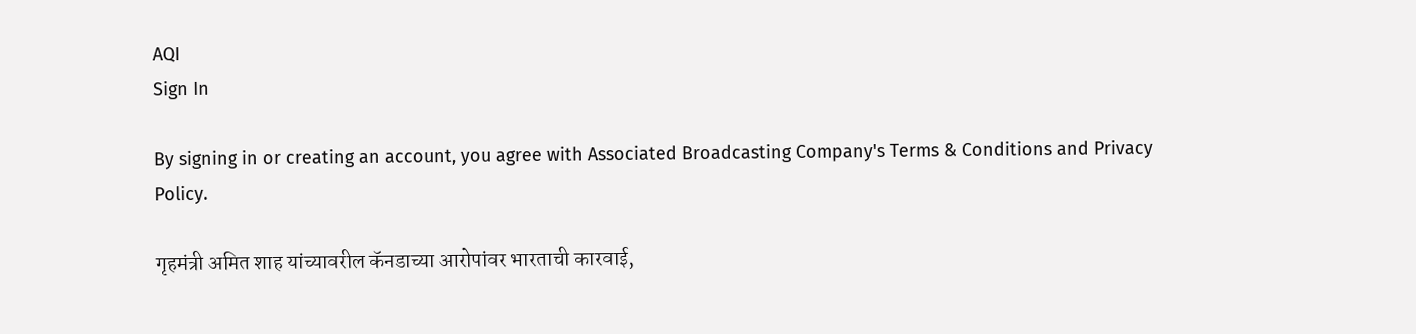AQI
Sign In

By signing in or creating an account, you agree with Associated Broadcasting Company's Terms & Conditions and Privacy Policy.

गृहमंत्री अमित शाह यांच्यावरील कॅनडाच्या आरोपांवर भारताची कारवाई,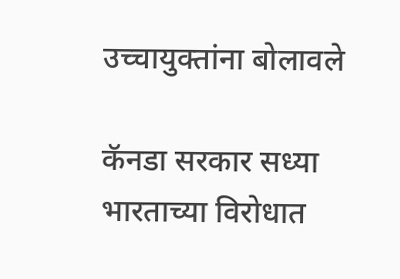उच्चायुक्तांना बोलावले

कॅनडा सरकार सध्या भारताच्या विरोधात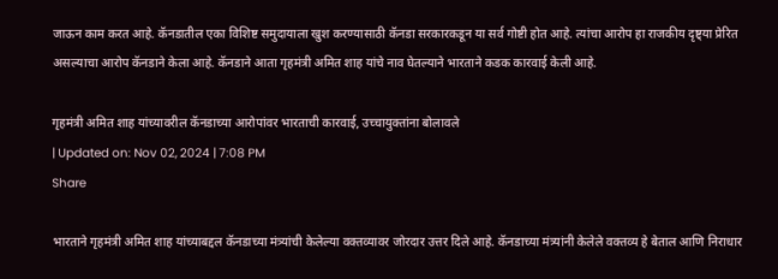जाऊन काम करत आहे. कॅनडातील एका विशिष्ट समुदायाला खुश करण्यासाठी कॅनडा सरकारकडून या सर्व गोष्टी होत आहे. त्यांचा आरोप हा राजकीय दृष्ट्या प्रेरित असल्याचा आरोप कॅनडाने केला आहे. कॅनडाने आता गृहमंत्री अमित शाह यांचे नाव घेतल्याने भारताने कडक कारवाई केली आहे.

गृहमंत्री अमित शाह यांच्यावरील कॅनडाच्या आरोपांवर भारताची कारवाई, उच्चायुक्तांना बोलावले
| Updated on: Nov 02, 2024 | 7:08 PM
Share

भारताने गृहमंत्री अमित शाह यांच्याबद्दल कॅनडाच्या मंत्र्यांची केलेल्या वक्तव्यावर जोरदार उत्तर दिले आहे. कॅनडाच्या मंत्र्यांनी केलेले वक्तव्य हे बेताल आणि निराधार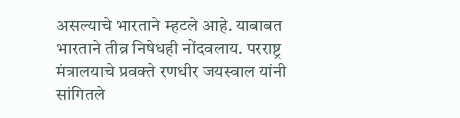असल्याचे भारताने म्हटले आहे. याबाबत भारताने तीव्र निषेधही नोंदवलाय. परराष्ट्र मंत्रालयाचे प्रवक्ते रणधीर जयस्वाल यांनी सांगितले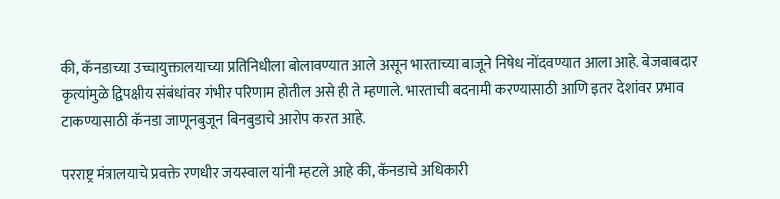की, कॅनडाच्या उच्चायुक्तालयाच्या प्रतिनिधीला बोलावण्यात आले असून भारताच्या बाजूने निषेध नोंदवण्यात आला आहे. बेजबाबदार कृत्यांमुळे द्विपक्षीय संबंधांवर गंभीर परिणाम होतील असे ही ते म्हणाले. भारताची बदनामी करण्यासाठी आणि इतर देशांवर प्रभाव टाकण्यासाठी कॅनडा जाणूनबुजून बिनबुडाचे आरोप करत आहे.

परराष्ट्र मंत्रालयाचे प्रवक्ते रणधीर जयस्वाल यांनी म्हटले आहे की, कॅनडाचे अधिकारी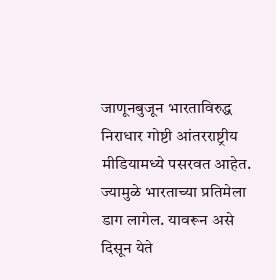जाणूनबुजून भारताविरुद्ध निराधार गोष्टी आंतरराष्ट्रीय मीडियामध्ये पसरवत आहेत. ज्यामुळे भारताच्या प्रतिमेला डाग लागेल. यावरून असे दिसून येते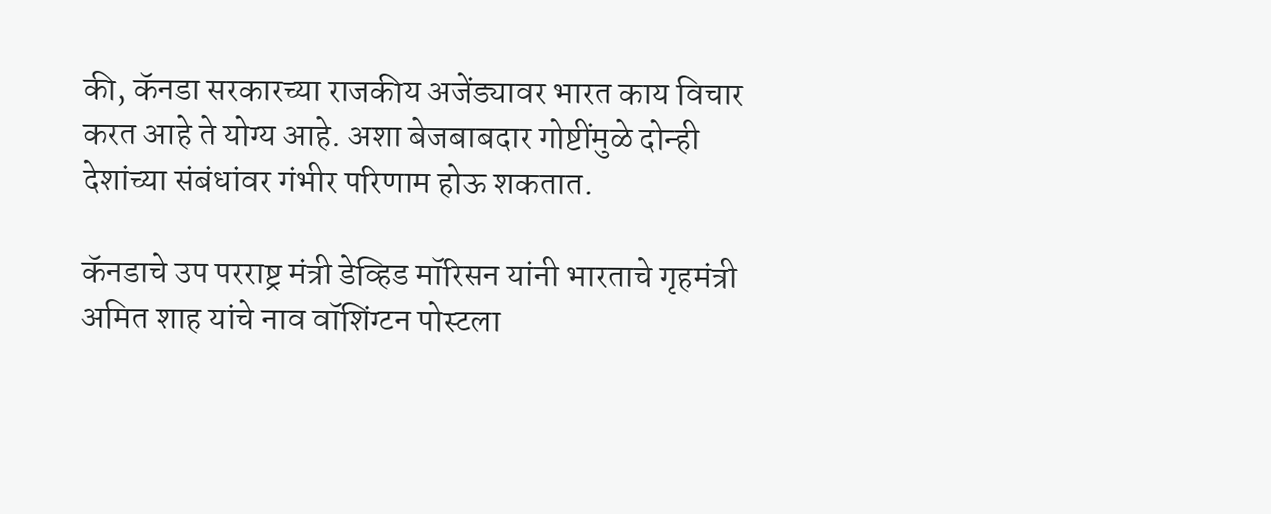की, कॅनडा सरकारच्या राजकीय अजेंड्यावर भारत काय विचार करत आहे ते योग्य आहे. अशा बेजबाबदार गोष्टींमुळे दोन्ही देशांच्या संबंधांवर गंभीर परिणाम होऊ शकतात.

कॅनडाचे उप परराष्ट्र मंत्री डेव्हिड मॉरिसन यांनी भारताचे गृहमंत्री अमित शाह यांचे नाव वॉशिंग्टन पोस्टला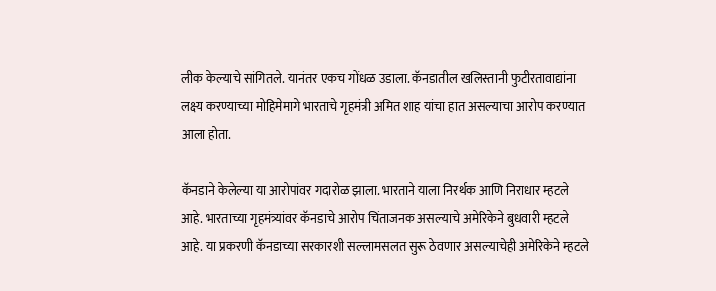लीक केल्याचे सांगितले. यानंतर एकच गोंधळ उडाला. कॅनडातील खलिस्तानी फुटीरतावाद्यांना लक्ष्य करण्याच्या मोहिमेमागे भारताचे गृहमंत्री अमित शाह यांचा हात असल्याचा आरोप करण्यात आला होता.

कॅनडाने केलेल्या या आरोपांवर गदारोळ झाला. भारताने याला निरर्थक आणि निराधार म्हटले आहे. भारताच्या गृहमंत्र्यांवर कॅनडाचे आरोप चिंताजनक असल्याचे अमेरिकेने बुधवारी म्हटले आहे. या प्रकरणी कॅनडाच्या सरकारशी सल्लामसलत सुरू ठेवणार असल्याचेही अमेरिकेने म्हटले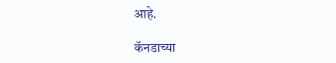आहे.

कॅनडाच्या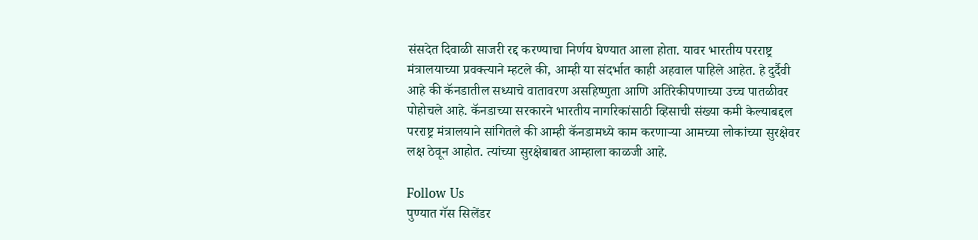संसदेत दिवाळी साजरी रद्द करण्याचा निर्णय घेण्यात आला होता. यावर भारतीय परराष्ट्र मंत्रालयाच्या प्रवक्त्याने म्हटले की, आम्ही या संदर्भात काही अहवाल पाहिले आहेत. हे दुर्दैवी आहे की कॅनडातील सध्याचे वातावरण असहिष्णुता आणि अतिरेकीपणाच्या उच्च पातळीवर पोहोचले आहे. कॅनडाच्या सरकारने भारतीय नागरिकांसाठी व्हिसाची संख्या कमी केल्याबद्दल परराष्ट्र मंत्रालयाने सांगितले की आम्ही कॅनडामध्ये काम करणाऱ्या आमच्या लोकांच्या सुरक्षेवर लक्ष ठेवून आहोत. त्यांच्या सुरक्षेबाबत आम्हाला काळजी आहे.

Follow Us
पुण्यात गॅस सिलेंडर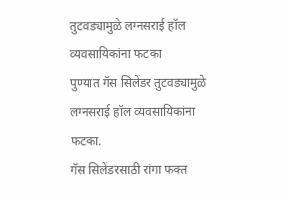तुटवड्यामुळे लग्नसराई हॉल व्यवसायिकांना फटका
पुण्यात गॅस सिलेंडर तुटवड्यामुळे लग्नसराई हॉल व्यवसायिकांना फटका.
गॅस सिलेंडरसाठी रांगा फक्त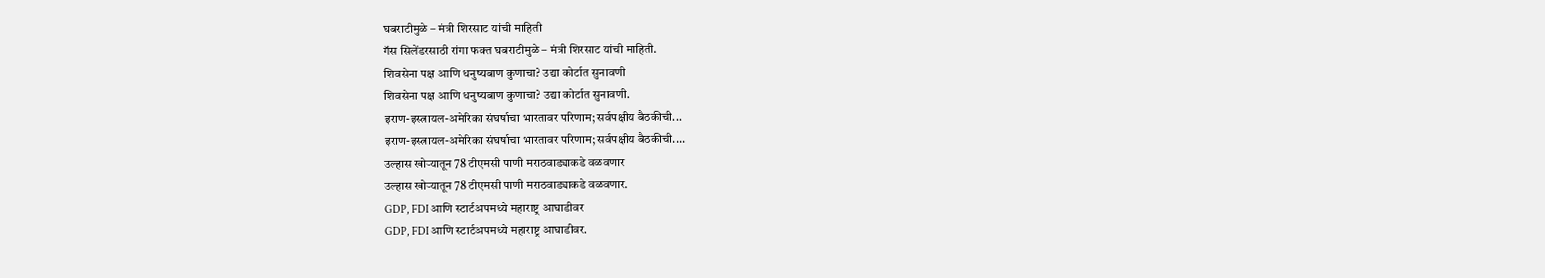घबराटीमुळे – मंत्री शिरसाट यांची माहिती
गॅस सिलेंडरसाठी रांगा फक्त घबराटीमुळे – मंत्री शिरसाट यांची माहिती.
शिवसेना पक्ष आणि धनुष्यबाण कुणाचा? उद्या कोर्टात सुनावणी
शिवसेना पक्ष आणि धनुष्यबाण कुणाचा? उद्या कोर्टात सुनावणी.
इराण-इस्त्रायल-अमेरिका संघर्षाचा भारतावर परिणाम; सर्वपक्षीय बैठकीची...
इराण-इस्त्रायल-अमेरिका संघर्षाचा भारतावर परिणाम; सर्वपक्षीय बैठकीची....
उल्हास खोऱ्यातून 78 टीएमसी पाणी मराठवाड्याकडे वळवणार
उल्हास खोऱ्यातून 78 टीएमसी पाणी मराठवाड्याकडे वळवणार.
GDP, FDI आणि स्टार्टअपमध्ये महाराष्ट्र आघाडीवर
GDP, FDI आणि स्टार्टअपमध्ये महाराष्ट्र आघाडीवर.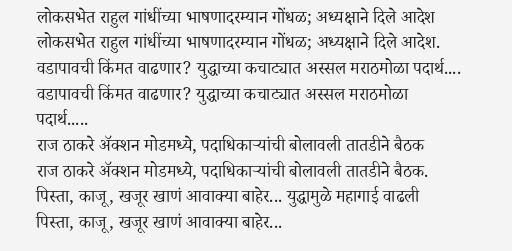लोकसभेत राहुल गांधींच्या भाषणादरम्यान गोंधळ; अध्यक्षाने दिले आदेश
लोकसभेत राहुल गांधींच्या भाषणादरम्यान गोंधळ; अध्यक्षाने दिले आदेश.
वडापावची किंमत वाढणार? युद्धाच्या कचाट्यात अस्सल मराठमोळा पदार्थ....
वडापावची किंमत वाढणार? युद्धाच्या कचाट्यात अस्सल मराठमोळा पदार्थ.....
राज ठाकरे अ‍ॅक्शन मोडमध्ये, पदाधिकाऱ्यांची बोलावली तातडीने बैठक
राज ठाकरे अ‍ॅक्शन मोडमध्ये, पदाधिकाऱ्यांची बोलावली तातडीने बैठक.
पिस्ता, काजू, खजूर खाणं आवाक्या बाहेर... युद्धामुळे महागाई वाढली
पिस्ता, काजू, खजूर खाणं आवाक्या बाहेर...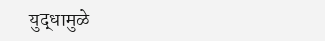युद्धामुळे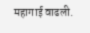महागाई वाढली.